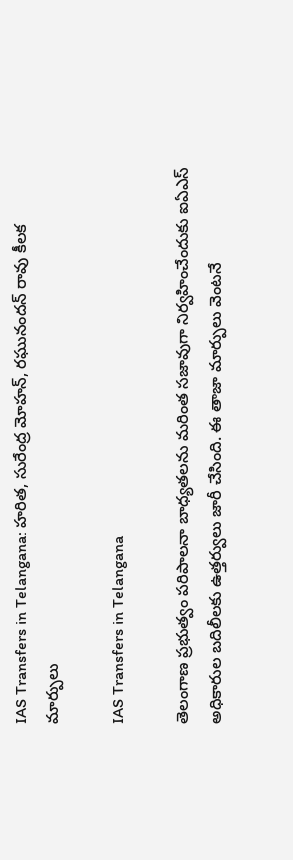IAS Transfers in Telangana: హరిత, సురేంద్ర మోహన్, రఘునందన్ రావు కీలక మార్పులు

IAS Transfers in Telangana

తెలంగాణ ప్రభుత్వం పరిపాలనా బాధ్యతలను మరింత సజావుగా నిర్వహించేందుకు ఐఏఎస్ అధికారుల బదిలీలకు ఉత్తర్వులు జారీ చేసింది. ఈ తాజా మార్పులు వెంటనే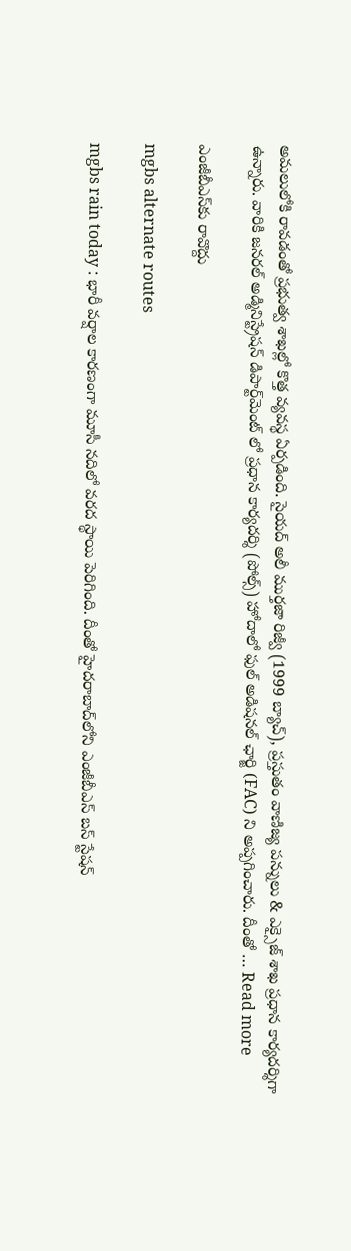అమలులోకి రావడంతో ప్రభుత్వ శాఖల్లో కొత్త వ్యవస్థ ఏర్పడింది. సైయద్ అలీ ముర్తజా రిజ్వీ (1999 బ్యాచ్), ప్రస్తుతం వాణిజ్య పన్నులు & ఎక్సైజ్ శాఖ ప్రధాన కార్యదర్శిగా ఉన్నారు. వారికి జనరల్ అడ్మినిస్ట్రేషన్ డిపార్ట్‌మెంట్ లో ప్రధాన కార్యదర్శి (పోల్స్) హోదాలో ఫుల్ అడిషనల్ ఛార్జి (FAC) ని అప్పగించారు. దీంతో … Read more

ఎంజీబీఎస్‌కు రావొద్దు

mgbs alternate routes

mgbs rain today : భారీ వర్షాల కారణంగా మూసీ నదిలో వరద స్థాయి పెరిగింది. దీంతో హైదరాబాద్‌లోని ఎంజీబీఎస్ బస్ స్టేషన్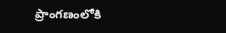ప్రాంగణంలోకి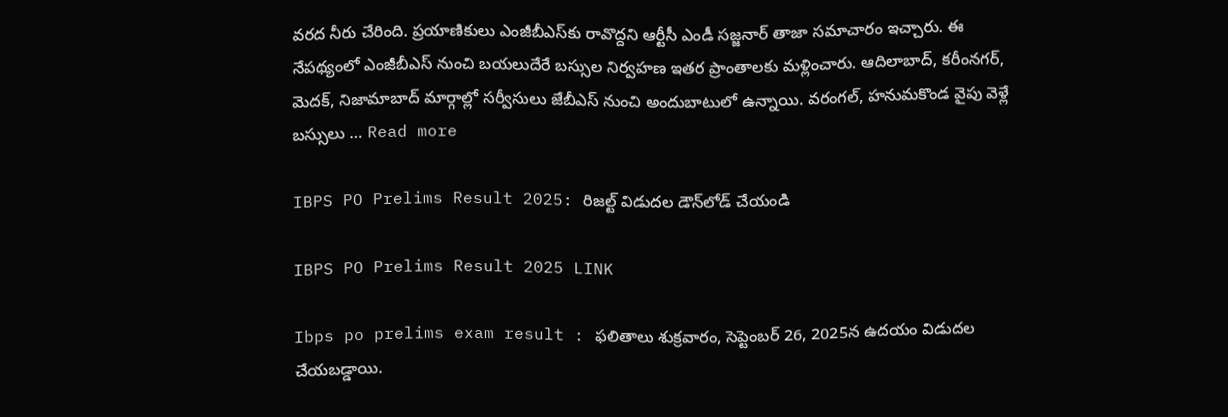వరద నీరు చేరింది. ప్రయాణికులు ఎంజీబీఎస్‌కు రావొద్దని ఆర్టీసీ ఎండీ సజ్జనార్ తాజా సమాచారం ఇచ్చారు. ఈ నేపథ్యంలో ఎంజీబీఎస్ నుంచి బయలుదేరే బస్సుల నిర్వహణ ఇతర ప్రాంతాలకు మళ్లించారు. ఆదిలాబాద్, కరీంనగర్, మెదక్, నిజామాబాద్ మార్గాల్లో సర్వీసులు జేబీఎస్ నుంచి అందుబాటులో ఉన్నాయి. వరంగల్, హనుమకొండ వైపు వెళ్లే బస్సులు … Read more

IBPS PO Prelims Result 2025: రిజల్ట్ విడుదల డౌన్‌లోడ్ చేయండి

IBPS PO Prelims Result 2025 LINK

Ibps po prelims exam result : ఫలితాలు శుక్రవారం, సెప్టెంబర్ 26, 2025న ఉదయం విడుదల చేయబడ్డాయి.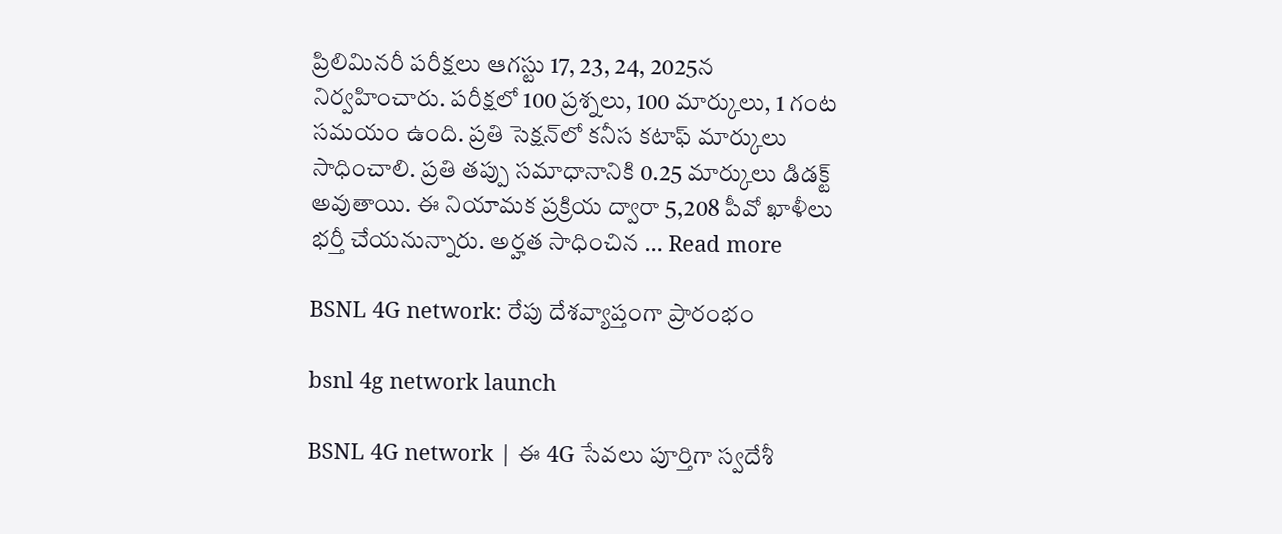ప్రిలిమినరీ పరీక్షలు ఆగస్టు 17, 23, 24, 2025న నిర్వహించారు. పరీక్షలో 100 ప్రశ్నలు, 100 మార్కులు, 1 గంట సమయం ఉంది. ప్రతి సెక్షన్‌లో కనీస కటాఫ్ మార్కులు సాధించాలి. ప్రతి తప్పు సమాధానానికి 0.25 మార్కులు డిడక్ట్ అవుతాయి. ఈ నియామక ప్రక్రియ ద్వారా 5,208 పీవో ఖాళీలు భర్తీ చేయనున్నారు. అర్హత సాధించిన … Read more

BSNL 4G network: రేపు దేశవ్యాప్తంగా ప్రారంభం

bsnl 4g network launch

BSNL 4G network | ఈ 4G సేవలు పూర్తిగా స్వదేశీ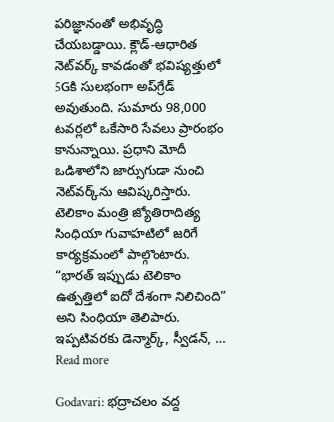పరిజ్ఞానంతో అభివృద్ధి చేయబడ్డాయి. క్లౌడ్-ఆధారిత నెట్‌వర్క్ కావడంతో భవిష్యత్తులో 5Gకి సులభంగా అప్‌గ్రేడ్ అవుతుంది. సుమారు 98,000 టవర్లలో ఒకేసారి సేవలు ప్రారంభం కానున్నాయి. ప్రధాని మోదీ ఒడిశాలోని జార్సుగుడా నుంచి నెట్‌వర్క్‌ను ఆవిష్కరిస్తారు. టెలికాం మంత్రి జ్యోతిరాదిత్య సింధియా గువాహటిలో జరిగే కార్యక్రమంలో పాల్గొంటారు. “భారత్ ఇప్పుడు టెలికాం ఉత్పత్తిలో ఐదో దేశంగా నిలిచింది” అని సింధియా తెలిపారు. ఇప్పటివరకు డెన్మార్క్, స్వీడన్, … Read more

Godavari: భద్రాచలం వద్ద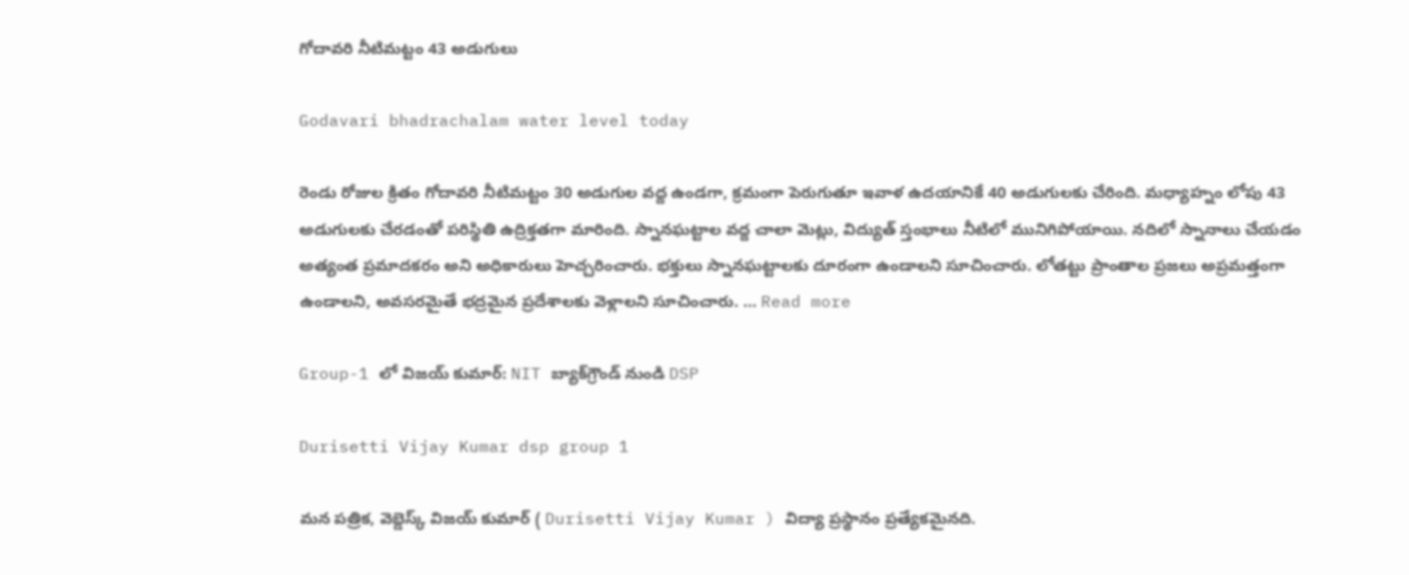గోదావరి నీటిమట్టం 43 అడుగులు

Godavari bhadrachalam water level today

రెండు రోజుల క్రితం గోదావరి నీటిమట్టం 30 అడుగుల వద్ద ఉండగా, క్రమంగా పెరుగుతూ ఇవాళ ఉదయానికే 40 అడుగులకు చేరింది. మధ్యాహ్నం లోపు 43 అడుగులకు చేరడంతో పరిస్థితి ఉద్రిక్తతగా మారింది. స్నానఘట్టాల వద్ద చాలా మెట్లు, విద్యుత్ స్తంభాలు నీటిలో మునిగిపోయాయి. నదిలో స్నానాలు చేయడం అత్యంత ప్రమాదకరం అని అధికారులు హెచ్చరించారు. భక్తులు స్నానఘట్టాలకు దూరంగా ఉండాలని సూచించారు. లోతట్టు ప్రాంతాల ప్రజలు అప్రమత్తంగా ఉండాలని, అవసరమైతే భద్రమైన ప్రదేశాలకు వెళ్లాలని సూచించారు. … Read more

Group-1 లో విజయ్ కుమార్: NIT బ్యాక్‌గ్రౌండ్ నుండి DSP

Durisetti Vijay Kumar dsp group 1

మన పత్రిక, వెబ్డెస్క్ విజయ్ కుమార్ ( Durisetti Vijay Kumar ) విద్యా ప్రస్థానం ప్రత్యేకమైనది.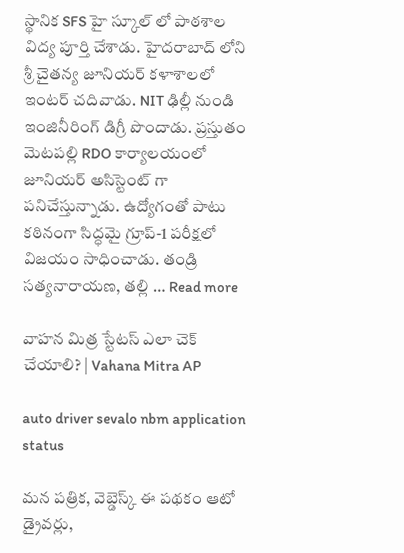స్థానిక SFS హై స్కూల్ లో పాఠశాల విద్య పూర్తి చేశాడు. హైదరాబాద్ లోని శ్రీ చైతన్య జూనియర్ కళాశాలలో ఇంటర్ చదివాడు. NIT ఢిల్లీ నుండి ఇంజినీరింగ్ డిగ్రీ పొందాడు. ప్రస్తుతం మెటపల్లి RDO కార్యాలయంలో జూనియర్ అసిస్టెంట్ గా పనిచేస్తున్నాడు. ఉద్యోగంతో పాటు కఠినంగా సిద్ధమై గ్రూప్-1 పరీక్షలో విజయం సాధించాడు. తండ్రి సత్యనారాయణ, తల్లి … Read more

వాహన మిత్ర స్టేటస్ ఎలా చెక్ చేయాలి? | Vahana Mitra AP

auto driver sevalo nbm application status

మన పత్రిక, వెబ్డెస్క్ ఈ పథకం ఆటో డ్రైవర్లు,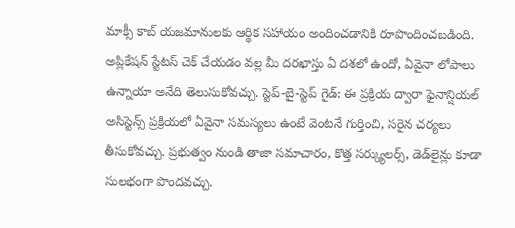మాక్సీ కాబ్ యజమానులకు ఆర్థిక సహాయం అందించడానికి రూపొందించబడింది. అప్లికేషన్ స్టేటస్ చెక్ చేయడం వల్ల మీ దరఖాస్తు ఏ దశలో ఉందో, ఏవైనా లోపాలు ఉన్నాయా అనేది తెలుసుకోవచ్చు. స్టెప్-బై-స్టెప్ గైడ్: ఈ ప్రక్రియ ద్వారా ఫైనాన్షియల్ అసిస్టెన్స్ ప్రక్రియలో ఏవైనా సమస్యలు ఉంటే వెంటనే గుర్తించి, సరైన చర్యలు తీసుకోవచ్చు. ప్రభుత్వం నుండి తాజా సమాచారం, కొత్త సర్క్యులర్స్, డెడ్‌లైన్లు కూడా సులభంగా పొందవచ్చు.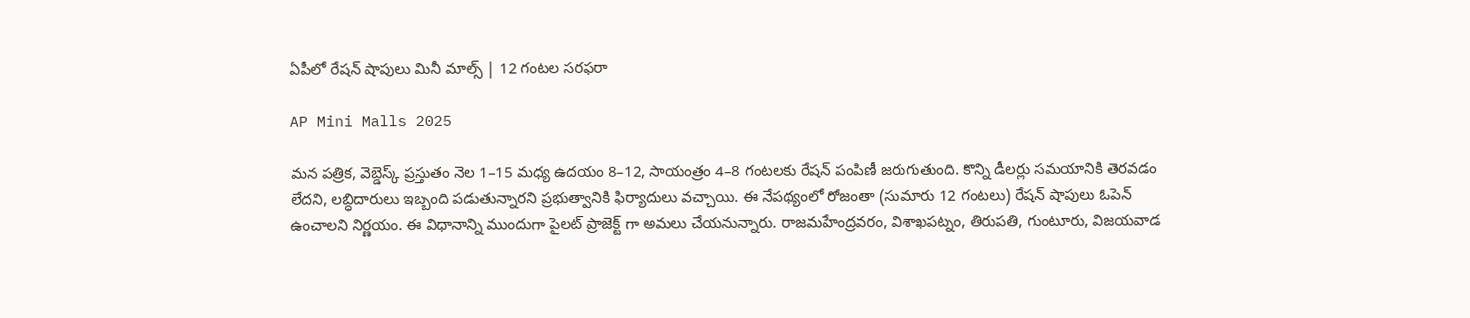ఏపీలో రేషన్ షాపులు మినీ మాల్స్ | 12 గంటల సరఫరా

AP Mini Malls 2025

మన పత్రిక, వెబ్డెస్క్ ప్రస్తుతం నెల 1–15 మధ్య ఉదయం 8–12, సాయంత్రం 4–8 గంటలకు రేషన్ పంపిణీ జరుగుతుంది. కొన్ని డీలర్లు సమయానికి తెరవడం లేదని, లబ్ధిదారులు ఇబ్బంది పడుతున్నారని ప్రభుత్వానికి ఫిర్యాదులు వచ్చాయి. ఈ నేపథ్యంలో రోజంతా (సుమారు 12 గంటలు) రేషన్ షాపులు ఓపెన్ ఉంచాలని నిర్ణయం. ఈ విధానాన్ని ముందుగా పైలట్ ప్రాజెక్ట్ గా అమలు చేయనున్నారు. రాజమహేంద్రవరం, విశాఖపట్నం, తిరుపతి, గుంటూరు, విజయవాడ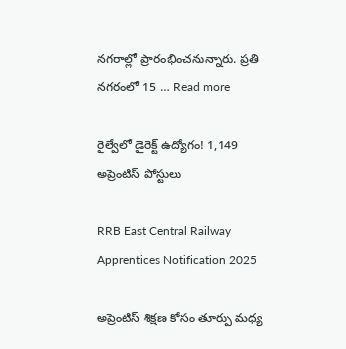నగరాల్లో ప్రారంభించనున్నారు. ప్రతి నగరంలో 15 … Read more

రైల్వేలో డైరెక్ట్ ఉద్యోగం! 1,149 అప్రెంటిస్ పోస్టులు

RRB East Central Railway Apprentices Notification 2025

అప్రెంటిస్‌ శిక్షణ కోసం తూర్పు మధ్య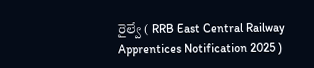రైల్వే ( RRB East Central Railway Apprentices Notification 2025 )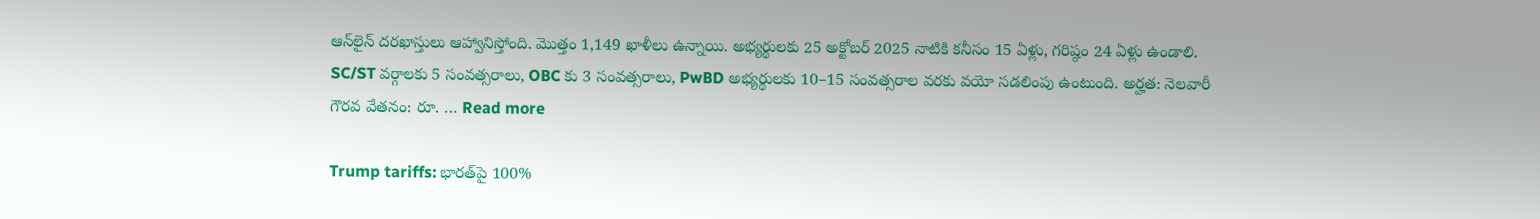ఆన్‌లైన్ దరఖాస్తులు ఆహ్వానిస్తోంది. మొత్తం 1,149 ఖాళీలు ఉన్నాయి. అభ్యర్థులకు 25 అక్టోబర్ 2025 నాటికి కనీసం 15 ఏళ్లు, గరిష్ఠం 24 ఏళ్లు ఉండాలి. SC/ST వర్గాలకు 5 సంవత్సరాలు, OBC కు 3 సంవత్సరాలు, PwBD అభ్యర్థులకు 10–15 సంవత్సరాల వరకు వయో సడలింపు ఉంటుంది. అర్హత: నెలవారీ గౌరవ వేతనం: రూ. … Read more

Trump tariffs: భారత్‌పై 100%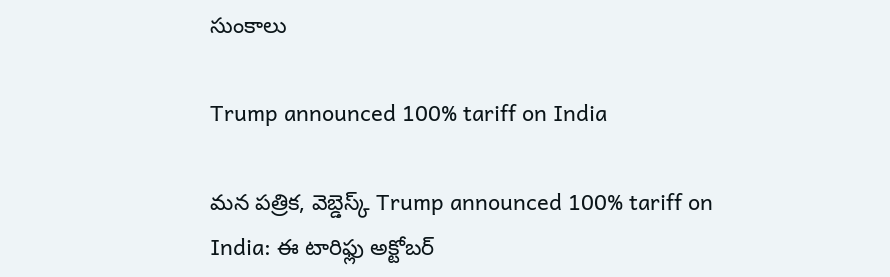సుంకాలు

Trump announced 100% tariff on India

మన పత్రిక, వెబ్డెస్క్ Trump announced 100% tariff on India: ఈ టారిఫ్లు అక్టోబర్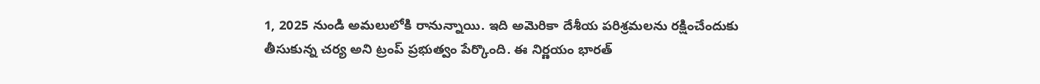1, 2025 నుండి అమలులోకి రానున్నాయి. ఇది అమెరికా దేశీయ పరిశ్రమలను రక్షించేందుకు తీసుకున్న చర్య అని ట్రంప్ ప్రభుత్వం పేర్కొంది. ఈ నిర్ణయం భారత్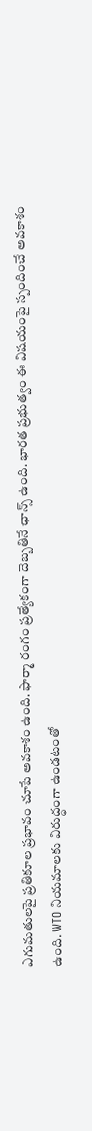ఎగుమతులపై ప్రతికూల ప్రభావం చూపే అవకాశం ఉంది. ఫార్మా రంగం ప్రత్యేకంగా దెబ్బతినే ఛాన్స్ ఉంది. భారత ప్రభుత్వం ఈ విషయంపై స్పందించే అవకాశం ఉంది. WTO నియమాలకు విరుద్ధంగా ఉండటంతో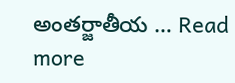అంతర్జాతీయ … Read more